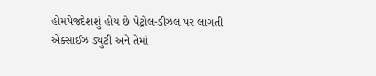હોમપેજદેશશું હોય છે પેટ્રોલ-ડીઝલ પર લાગતી એક્સાઈઝ ડ્યુટી અને તેમાં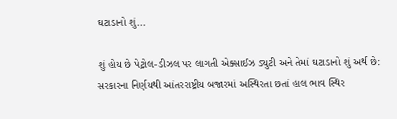ઘટાડાનો શું...

શું હોય છે પેટ્રોલ-ડીઝલ પર લાગતી એક્સાઈઝ ડ્યુટી અને તેમાં ઘટાડાનો શું અર્થ છે: સરકારના નિર્ણયથી આંતરરાષ્ટ્રીય બજારમાં અસ્થિરતા છતાં હાલ ભાવ સ્થિર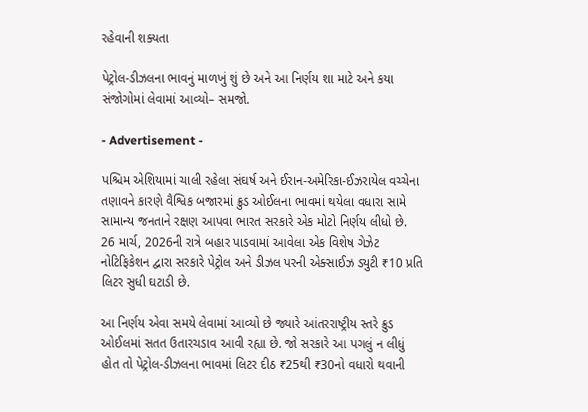રહેવાની શક્યતા

પેટ્રોલ-ડીઝલના ભાવનું માળખું શું છે અને આ નિર્ણય શા માટે અને કયા સંજોગોમાં લેવામાં આવ્યો– સમજો.

- Advertisement -

પશ્ચિમ એશિયામાં ચાલી રહેલા સંઘર્ષ અને ઈરાન-અમેરિકા-ઈઝરાયેલ વચ્ચેના તણાવને કારણે વૈશ્વિક બજારમાં ક્રુડ ઓઈલના ભાવમાં થયેલા વધારા સામે સામાન્ય જનતાને રક્ષણ આપવા ભારત સરકારે એક મોટો નિર્ણય લીધો છે. 26 માર્ચ, 2026ની રાત્રે બહાર પાડવામાં આવેલા એક વિશેષ ગેઝેટ નોટિફિકેશન દ્વારા સરકારે પેટ્રોલ અને ડીઝલ પરની એક્સાઈઝ ડ્યુટી ₹10 પ્રતિ લિટર સુધી ઘટાડી છે.

આ નિર્ણય એવા સમયે લેવામાં આવ્યો છે જ્યારે આંતરરાષ્ટ્રીય સ્તરે ક્રુડ ઓઈલમાં સતત ઉતારચડાવ આવી રહ્યા છે. જો સરકારે આ પગલું ન લીધું હોત તો પેટ્રોલ-ડીઝલના ભાવમાં લિટર દીઠ ₹25થી ₹30નો વધારો થવાની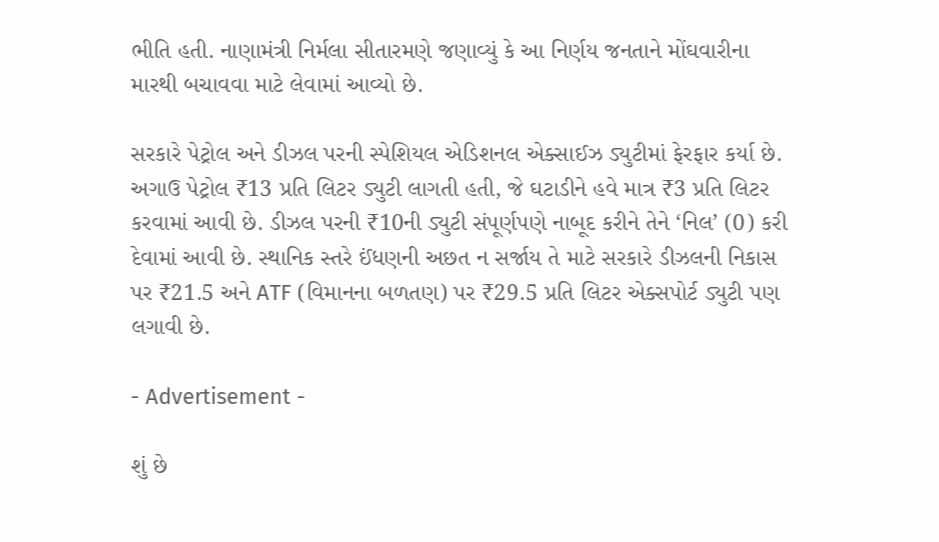ભીતિ હતી. નાણામંત્રી નિર્મલા સીતારમણે જણાવ્યું કે આ નિર્ણય જનતાને મોંઘવારીના મારથી બચાવવા માટે લેવામાં આવ્યો છે.

સરકારે પેટ્રોલ અને ડીઝલ પરની સ્પેશિયલ એડિશનલ એક્સાઈઝ ડ્યુટીમાં ફેરફાર કર્યા છે. અગાઉ પેટ્રોલ ₹13 પ્રતિ લિટર ડ્યુટી લાગતી હતી, જે ઘટાડીને હવે માત્ર ₹3 પ્રતિ લિટર કરવામાં આવી છે. ડીઝલ પરની ₹10ની ડ્યુટી સંપૂર્ણપણે નાબૂદ કરીને તેને ‘નિલ’ (0) કરી દેવામાં આવી છે. સ્થાનિક સ્તરે ઈંધણની અછત ન સર્જાય તે માટે સરકારે ડીઝલની નિકાસ પર ₹21.5 અને ATF (વિમાનના બળતણ) પર ₹29.5 પ્રતિ લિટર એક્સપોર્ટ ડ્યુટી પણ લગાવી છે.

- Advertisement -

શું છે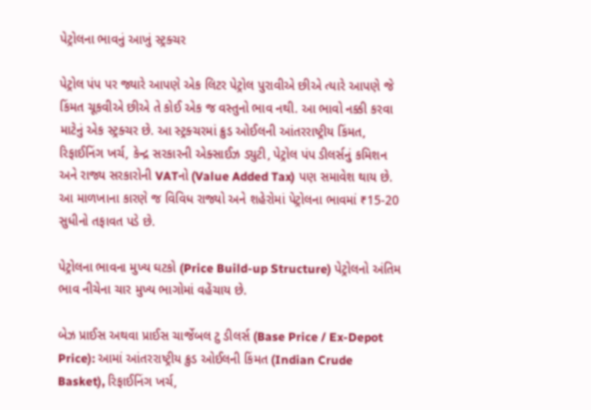પેટ્રોલના ભાવનું આખું સ્ટ્રક્ચર

પેટ્રોલ પંપ પર જ્યારે આપણે એક લિટર પેટ્રોલ પુરાવીએ છીએ ત્યારે આપણે જે કિંમત ચૂકવીએ છીએ તે કોઈ એક જ વસ્તુનો ભાવ નથી. આ ભાવો નક્કી કરવા માટેનું એક સ્ટ્રક્ચર છે. આ સ્ટ્રક્ચરમાં ક્રુડ ઓઈલની આંતરરાષ્ટ્રીય કિંમત, રિફાઈનિંગ ખર્ચ, કેન્દ્ર સરકારની એક્સાઈઝ ડ્યુટી, પેટ્રોલ પંપ ડીલર્સનું કમિશન અને રાજ્ય સરકારોની VATનો (Value Added Tax) પણ સમાવેશ થાય છે. આ માળખાના કારણે જ વિવિધ રાજ્યો અને શહેરોમાં પેટ્રોલના ભાવમાં ₹15-20 સુધીનો તફાવત પડે છે.

પેટ્રોલના ભાવના મુખ્ય ઘટકો (Price Build-up Structure) પેટ્રોલનો અંતિમ ભાવ નીચેના ચાર મુખ્ય ભાગોમાં વહેંચાય છે.

બેઝ પ્રાઈસ અથવા પ્રાઈસ ચાર્જેબલ ટુ ડીલર્સ (Base Price / Ex-Depot Price): આમાં આંતરરાષ્ટ્રીય ક્રુડ ઓઈલની કિંમત (Indian Crude Basket), રિફાઈનિંગ ખર્ચ,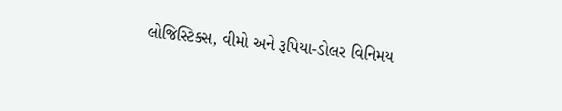લોજિસ્ટિક્સ, વીમો અને રૂપિયા-ડોલર વિનિમય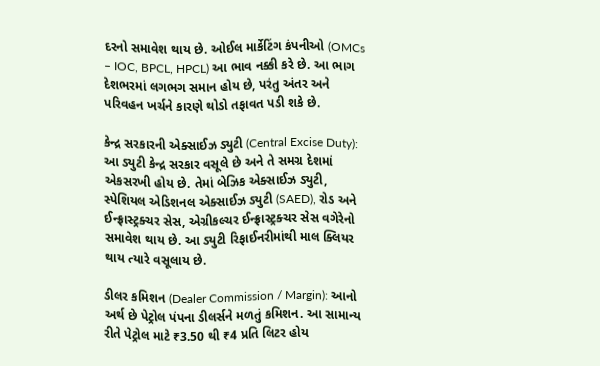દરનો સમાવેશ થાય છે. ઓઈલ માર્કેટિંગ કંપનીઓ (OMCs – IOC, BPCL, HPCL) આ ભાવ નક્કી કરે છે. આ ભાગ દેશભરમાં લગભગ સમાન હોય છે, પરંતુ અંતર અને પરિવહન ખર્ચને કારણે થોડો તફાવત પડી શકે છે.

કેન્દ્ર સરકારની એક્સાઈઝ ડ્યુટી (Central Excise Duty): આ ડ્યુટી કેન્દ્ર સરકાર વસૂલે છે અને તે સમગ્ર દેશમાં એકસરખી હોય છે. તેમાં બેઝિક એક્સાઈઝ ડ્યુટી, સ્પેશિયલ એડિશનલ એક્સાઈઝ ડ્યુટી (SAED), રોડ અને ઈન્ફ્રાસ્ટ્રક્ચર સેસ, એગ્રીકલ્ચર ઈન્ફ્રાસ્ટ્રક્ચર સેસ વગેરેનો સમાવેશ થાય છે. આ ડ્યુટી રિફાઈનરીમાંથી માલ ક્લિયર થાય ત્યારે વસૂલાય છે.

ડીલર કમિશન (Dealer Commission / Margin): આનો અર્થ છે પેટ્રોલ પંપના ડીલર્સને મળતું કમિશન. આ સામાન્ય રીતે પેટ્રોલ માટે ₹3.50 થી ₹4 પ્રતિ લિટર હોય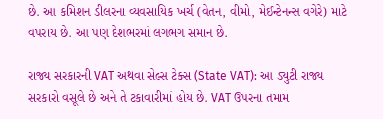છે. આ કમિશન ડીલરના વ્યવસાયિક ખર્ચ (વેતન, વીમો, મેઈન્ટેનન્સ વગેરે) માટે વપરાય છે. આ પણ દેશભરમાં લગભગ સમાન છે.

રાજ્ય સરકારની VAT અથવા સેલ્સ ટેક્સ (State VAT): આ ડ્યુટી રાજ્ય સરકારો વસૂલે છે અને તે ટકાવારીમાં હોય છે. VAT ઉપરના તમામ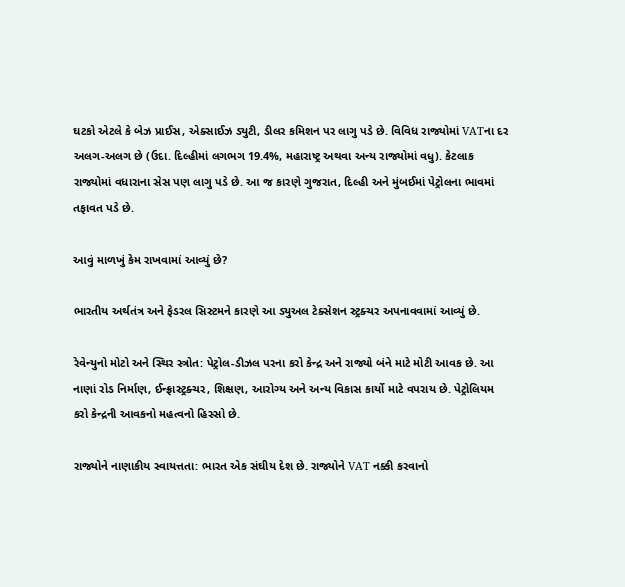ઘટકો એટલે કે બેઝ પ્રાઈસ, એક્સાઈઝ ડ્યુટી, ડીલર કમિશન પર લાગુ પડે છે. વિવિધ રાજ્યોમાં VATના દર અલગ-અલગ છે (ઉદા. દિલ્હીમાં લગભગ 19.4%, મહારાષ્ટ્ર અથવા અન્ય રાજ્યોમાં વધુ). કેટલાક રાજ્યોમાં વધારાના સેસ પણ લાગુ પડે છે. આ જ કારણે ગુજરાત, દિલ્હી અને મુંબઈમાં પેટ્રોલના ભાવમાં તફાવત પડે છે.

આવું માળખું કેમ રાખવામાં આવ્યું છે?

ભારતીય અર્થતંત્ર અને ફેડરલ સિસ્ટમને કારણે આ ડ્યુઅલ ટેક્સેશન સ્ટ્રક્ચર અપનાવવામાં આવ્યું છે.

રેવેન્યુનો મોટો અને સ્થિર સ્ત્રોત: પેટ્રોલ-ડીઝલ પરના કરો કેન્દ્ર અને રાજ્યો બંને માટે મોટી આવક છે. આ નાણાં રોડ નિર્માણ, ઈન્ફ્રાસ્ટ્રક્ચર, શિક્ષણ, આરોગ્ય અને અન્ય વિકાસ કાર્યો માટે વપરાય છે. પેટ્રોલિયમ કરો કેન્દ્રની આવકનો મહત્વનો હિસ્સો છે.

રાજ્યોને નાણાકીય સ્વાયત્તતા: ભારત એક સંઘીય દેશ છે. રાજ્યોને VAT નક્કી કરવાનો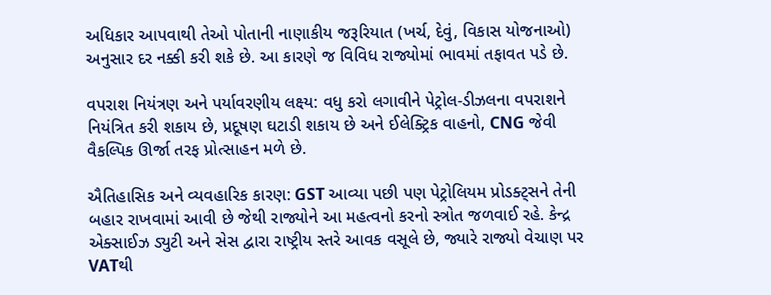અધિકાર આપવાથી તેઓ પોતાની નાણાકીય જરૂરિયાત (ખર્ચ, દેવું, વિકાસ યોજનાઓ) અનુસાર દર નક્કી કરી શકે છે. આ કારણે જ વિવિધ રાજ્યોમાં ભાવમાં તફાવત પડે છે.

વપરાશ નિયંત્રણ અને પર્યાવરણીય લક્ષ્ય: વધુ કરો લગાવીને પેટ્રોલ-ડીઝલના વપરાશને નિયંત્રિત કરી શકાય છે, પ્રદૂષણ ઘટાડી શકાય છે અને ઈલેક્ટ્રિક વાહનો, CNG જેવી વૈકલ્પિક ઊર્જા તરફ પ્રોત્સાહન મળે છે.

ઐતિહાસિક અને વ્યવહારિક કારણ: GST આવ્યા પછી પણ પેટ્રોલિયમ પ્રોડક્ટ્સને તેની બહાર રાખવામાં આવી છે જેથી રાજ્યોને આ મહત્વનો કરનો સ્ત્રોત જળવાઈ રહે. કેન્દ્ર એક્સાઈઝ ડ્યુટી અને સેસ દ્વારા રાષ્ટ્રીય સ્તરે આવક વસૂલે છે, જ્યારે રાજ્યો વેચાણ પર VATથી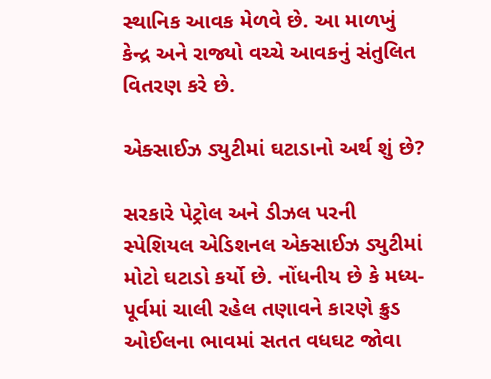સ્થાનિક આવક મેળવે છે. આ માળખું કેન્દ્ર અને રાજ્યો વચ્ચે આવકનું સંતુલિત વિતરણ કરે છે.

એક્સાઈઝ ડ્યુટીમાં ઘટાડાનો અર્થ શું છે?

સરકારે પેટ્રોલ અને ડીઝલ પરની સ્પેશિયલ એડિશનલ એક્સાઈઝ ડ્યુટીમાં મોટો ઘટાડો કર્યો છે. નોંધનીય છે કે મધ્ય-પૂર્વમાં ચાલી રહેલ તણાવને કારણે ક્રુડ ઓઈલના ભાવમાં સતત વધઘટ જોવા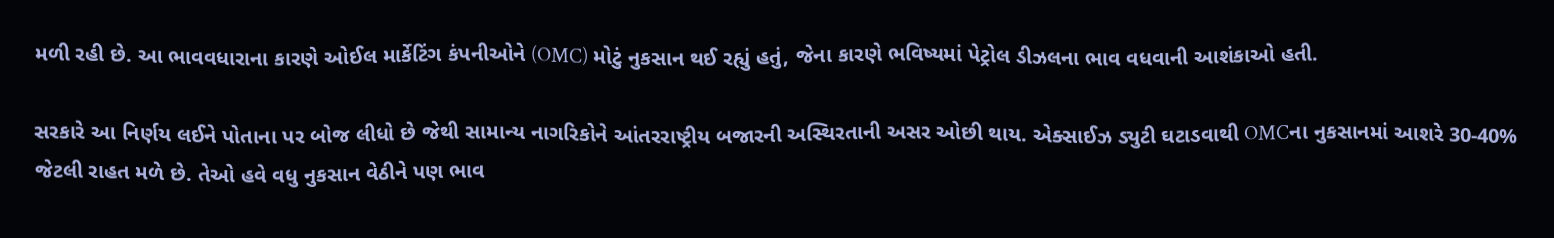મળી રહી છે. આ ભાવવધારાના કારણે ઓઈલ માર્કેટિંગ કંપનીઓને (OMC) મોટું નુકસાન થઈ રહ્યું હતું, જેના કારણે ભવિષ્યમાં પેટ્રોલ ડીઝલના ભાવ વધવાની આશંકાઓ હતી.

સરકારે આ નિર્ણય લઈને પોતાના પર બોજ લીધો છે જેથી સામાન્ય નાગરિકોને આંતરરાષ્ટ્રીય બજારની અસ્થિરતાની અસર ઓછી થાય. એક્સાઈઝ ડ્યુટી ઘટાડવાથી OMCના નુકસાનમાં આશરે 30-40% જેટલી રાહત મળે છે. તેઓ હવે વધુ નુકસાન વેઠીને પણ ભાવ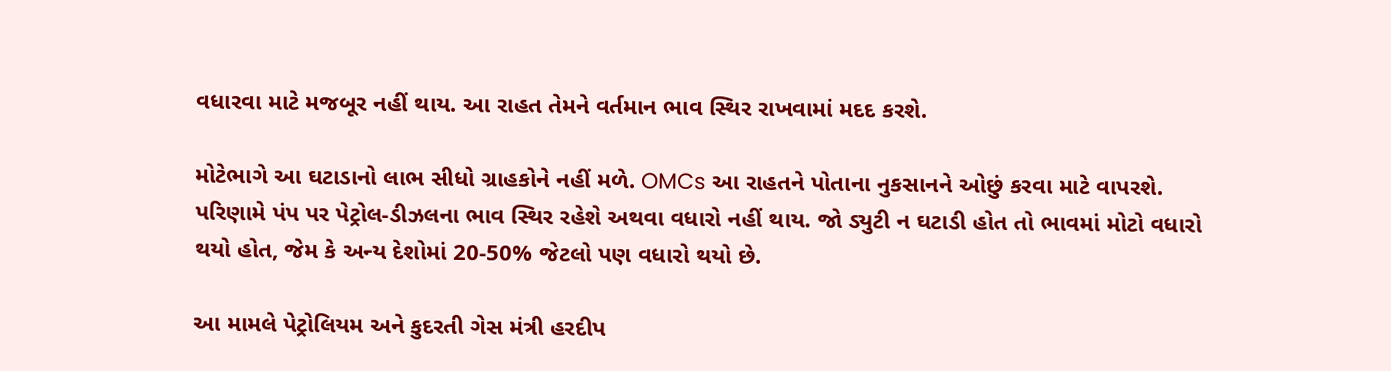વધારવા માટે મજબૂર નહીં થાય. આ રાહત તેમને વર્તમાન ભાવ સ્થિર રાખવામાં મદદ કરશે.

મોટેભાગે આ ઘટાડાનો લાભ સીધો ગ્રાહકોને નહીં મળે. OMCs આ રાહતને પોતાના નુકસાનને ઓછું કરવા માટે વાપરશે. પરિણામે પંપ પર પેટ્રોલ-ડીઝલના ભાવ સ્થિર રહેશે અથવા વધારો નહીં થાય. જો ડ્યુટી ન ઘટાડી હોત તો ભાવમાં મોટો વધારો થયો હોત, જેમ કે અન્ય દેશોમાં 20-50% જેટલો પણ વધારો થયો છે.

આ મામલે પેટ્રોલિયમ અને કુદરતી ગેસ મંત્રી હરદીપ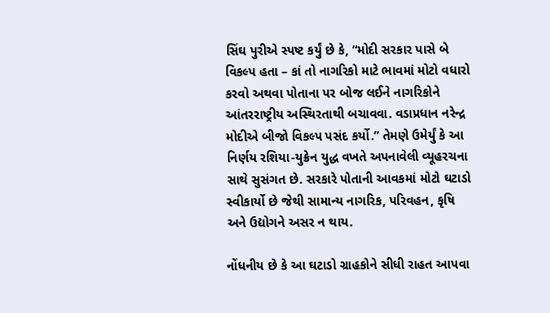સિંઘ પુરીએ સ્પષ્ટ કર્યું છે કે, “મોદી સરકાર પાસે બે વિકલ્પ હતા – કાં તો નાગરિકો માટે ભાવમાં મોટો વધારો કરવો અથવા પોતાના પર બોજ લઈને નાગરિકોને આંતરરાષ્ટ્રીય અસ્થિરતાથી બચાવવા. વડાપ્રધાન નરેન્દ્ર મોદીએ બીજો વિકલ્પ પસંદ કર્યો.” તેમણે ઉમેર્યું કે આ નિર્ણય રશિયા-યુક્રેન યુદ્ધ વખતે અપનાવેલી વ્યૂહરચના સાથે સુસંગત છે. સરકારે પોતાની આવકમાં મોટો ઘટાડો સ્વીકાર્યો છે જેથી સામાન્ય નાગરિક, પરિવહન, કૃષિ અને ઉદ્યોગને અસર ન થાય.

નોંધનીય છે કે આ ઘટાડો ગ્રાહકોને સીધી રાહત આપવા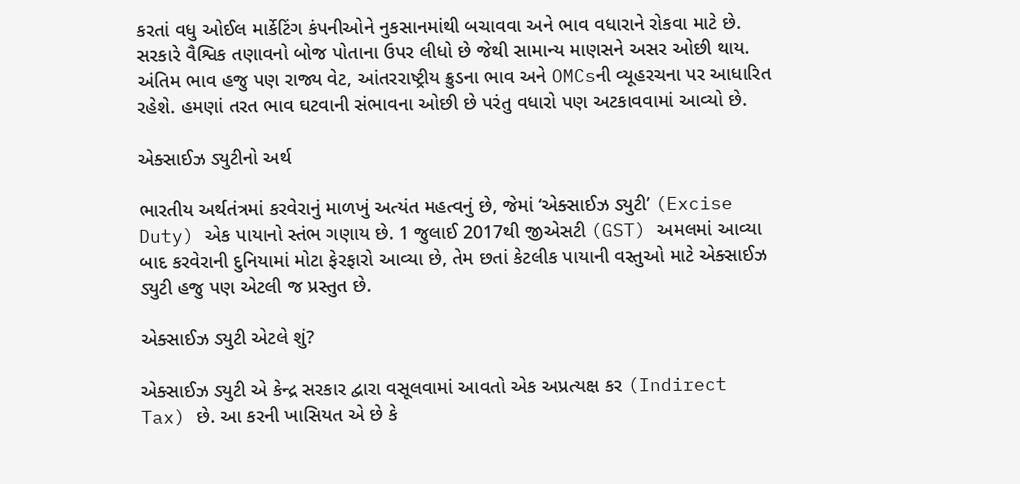કરતાં વધુ ઓઈલ માર્કેટિંગ કંપનીઓને નુકસાનમાંથી બચાવવા અને ભાવ વધારાને રોકવા માટે છે. સરકારે વૈશ્વિક તણાવનો બોજ પોતાના ઉપર લીધો છે જેથી સામાન્ય માણસને અસર ઓછી થાય. અંતિમ ભાવ હજુ પણ રાજ્ય વેટ, આંતરરાષ્ટ્રીય ક્રુડના ભાવ અને OMCsની વ્યૂહરચના પર આધારિત રહેશે. હમણાં તરત ભાવ ઘટવાની સંભાવના ઓછી છે પરંતુ વધારો પણ અટકાવવામાં આવ્યો છે.

એક્સાઈઝ ડ્યુટીનો અર્થ

ભારતીય અર્થતંત્રમાં કરવેરાનું માળખું અત્યંત મહત્વનું છે, જેમાં ‘એક્સાઈઝ ડ્યુટી’ (Excise Duty) એક પાયાનો સ્તંભ ગણાય છે. 1 જુલાઈ 2017થી જીએસટી (GST) અમલમાં આવ્યા બાદ કરવેરાની દુનિયામાં મોટા ફેરફારો આવ્યા છે, તેમ છતાં કેટલીક પાયાની વસ્તુઓ માટે એક્સાઈઝ ડ્યુટી હજુ પણ એટલી જ પ્રસ્તુત છે.

એક્સાઈઝ ડ્યુટી એટલે શું?

એક્સાઈઝ ડ્યુટી એ કેન્દ્ર સરકાર દ્વારા વસૂલવામાં આવતો એક અપ્રત્યક્ષ કર (Indirect Tax) છે. આ કરની ખાસિયત એ છે કે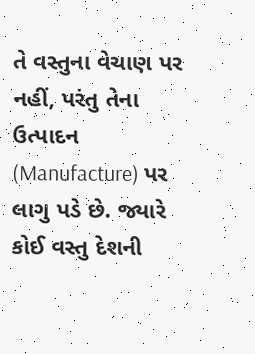તે વસ્તુના વેચાણ પર નહીં, પરંતુ તેના ઉત્પાદન (Manufacture) પર લાગુ પડે છે. જ્યારે કોઈ વસ્તુ દેશની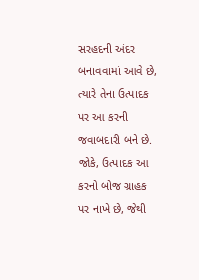સરહદની અંદર બનાવવામાં આવે છે, ત્યારે તેના ઉત્પાદક પર આ કરની જવાબદારી બને છે. જોકે, ઉત્પાદક આ કરનો બોજ ગ્રાહક પર નાખે છે, જેથી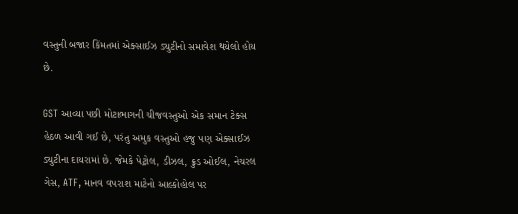વસ્તુની બજાર કિંમતમાં એક્સાઈઝ ડ્યુટીનો સમાવેશ થયેલો હોય છે.

GST આવ્યા પછી મોટાભાગની ચીજવસ્તુઓ એક સમાન ટેક્સ હેઠળ આવી ગઈ છે, પરંતુ અમુક વસ્તુઓ હજુ પણ એક્સાઈઝ ડ્યુટીના દાયરામાં છે. જેમકે પેટ્રોલ, ડીઝલ, ક્રુડ ઓઈલ, નેચરલ ગેસ, ATF, માનવ વપરાશ માટેનો આલ્કોહોલ પર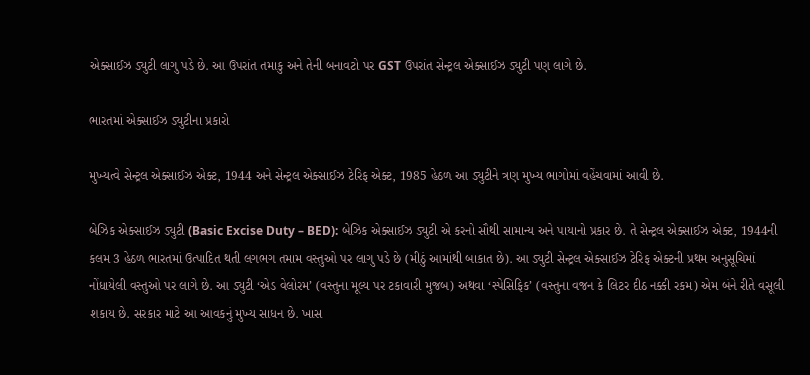એક્સાઈઝ ડ્યુટી લાગુ પડે છે. આ ઉપરાંત તમાકુ અને તેની બનાવટો પર GST ઉપરાંત સેન્ટ્રલ એક્સાઈઝ ડ્યુટી પણ લાગે છે.

ભારતમાં એક્સાઈઝ ડ્યુટીના પ્રકારો

મુખ્યત્વે સેન્ટ્રલ એક્સાઈઝ એક્ટ, 1944 અને સેન્ટ્રલ એક્સાઈઝ ટેરિફ એક્ટ, 1985 હેઠળ આ ડ્યુટીને ત્રણ મુખ્ય ભાગોમાં વહેંચવામાં આવી છે.

બેઝિક એક્સાઈઝ ડ્યુટી (Basic Excise Duty – BED): બેઝિક એક્સાઈઝ ડ્યુટી એ કરનો સૌથી સામાન્ય અને પાયાનો પ્રકાર છે. તે સેન્ટ્રલ એક્સાઈઝ એક્ટ, 1944ની કલમ 3 હેઠળ ભારતમાં ઉત્પાદિત થતી લગભગ તમામ વસ્તુઓ પર લાગુ પડે છે (મીઠું આમાંથી બાકાત છે). આ ડ્યુટી સેન્ટ્રલ એક્સાઈઝ ટેરિફ એક્ટની પ્રથમ અનુસૂચિમાં નોંધાયેલી વસ્તુઓ પર લાગે છે. આ ડ્યુટી ‘એડ વેલોરમ’ (વસ્તુના મૂલ્ય પર ટકાવારી મુજબ) અથવા ‘સ્પેસિફિક’ (વસ્તુના વજન કે લિટર દીઠ નક્કી રકમ) એમ બંને રીતે વસૂલી શકાય છે. સરકાર માટે આ આવકનું મુખ્ય સાધન છે. ખાસ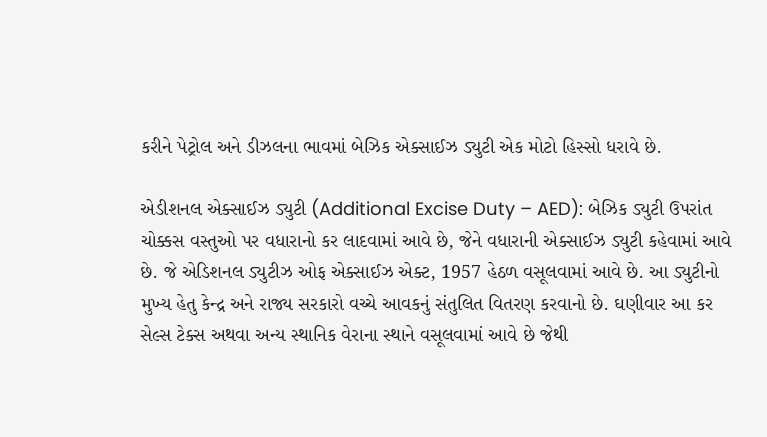કરીને પેટ્રોલ અને ડીઝલના ભાવમાં બેઝિક એક્સાઈઝ ડ્યુટી એક મોટો હિસ્સો ધરાવે છે.

એડીશનલ એક્સાઈઝ ડ્યુટી (Additional Excise Duty – AED): બેઝિક ડ્યુટી ઉપરાંત ચોક્કસ વસ્તુઓ પર વધારાનો કર લાદવામાં આવે છે, જેને વધારાની એક્સાઈઝ ડ્યુટી કહેવામાં આવે છે. જે એડિશનલ ડ્યુટીઝ ઓફ એક્સાઈઝ એક્ટ, 1957 હેઠળ વસૂલવામાં આવે છે. આ ડ્યુટીનો મુખ્ય હેતુ કેન્દ્ર અને રાજ્ય સરકારો વચ્ચે આવકનું સંતુલિત વિતરણ કરવાનો છે. ઘણીવાર આ કર સેલ્સ ટેક્સ અથવા અન્ય સ્થાનિક વેરાના સ્થાને વસૂલવામાં આવે છે જેથી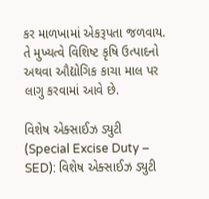કર માળખામાં એકરૂપતા જળવાય. તે મુખ્યત્વે વિશિષ્ટ કૃષિ ઉત્પાદનો અથવા ઔદ્યોગિક કાચા માલ પર લાગુ કરવામાં આવે છે.

વિશેષ એક્સાઈઝ ડ્યુટી (Special Excise Duty – SED): વિશેષ એક્સાઈઝ ડ્યુટી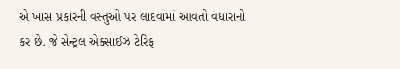એ ખાસ પ્રકારની વસ્તુઓ પર લાદવામાં આવતો વધારાનો કર છે. જે સેન્ટ્રલ એક્સાઈઝ ટેરિફ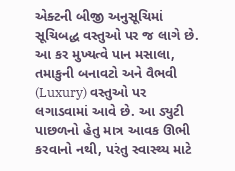એક્ટની બીજી અનુસૂચિમાં સૂચિબદ્ધ વસ્તુઓ પર જ લાગે છે. આ કર મુખ્યત્વે પાન મસાલા, તમાકુની બનાવટો અને વૈભવી (Luxury) વસ્તુઓ પર લગાડવામાં આવે છે. આ ડ્યુટી પાછળનો હેતુ માત્ર આવક ઊભી કરવાનો નથી, પરંતુ સ્વાસ્થ્ય માટે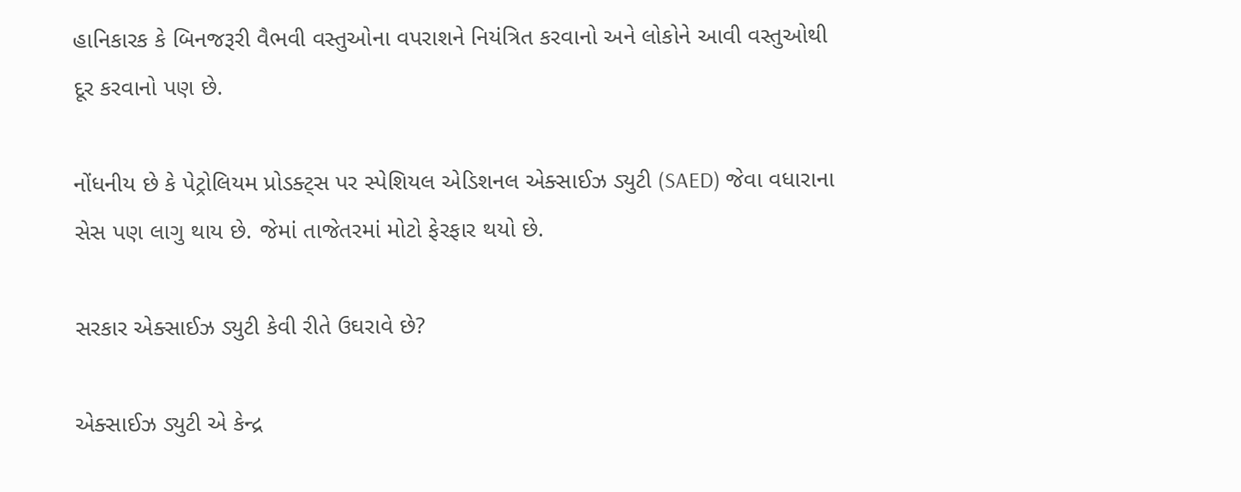હાનિકારક કે બિનજરૂરી વૈભવી વસ્તુઓના વપરાશને નિયંત્રિત કરવાનો અને લોકોને આવી વસ્તુઓથી દૂર કરવાનો પણ છે.

નોંધનીય છે કે પેટ્રોલિયમ પ્રોડક્ટ્સ પર સ્પેશિયલ એડિશનલ એક્સાઈઝ ડ્યુટી (SAED) જેવા વધારાના સેસ પણ લાગુ થાય છે. જેમાં તાજેતરમાં મોટો ફેરફાર થયો છે.

સરકાર એક્સાઈઝ ડ્યુટી કેવી રીતે ઉઘરાવે છે?

એક્સાઈઝ ડ્યુટી એ કેન્દ્ર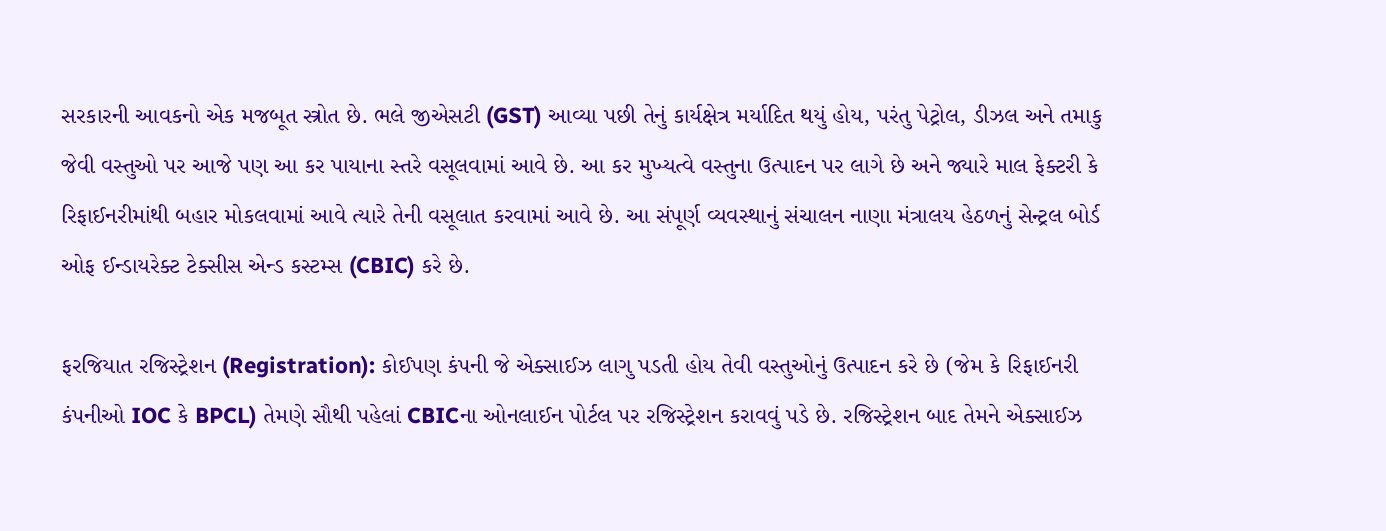સરકારની આવકનો એક મજબૂત સ્ત્રોત છે. ભલે જીએસટી (GST) આવ્યા પછી તેનું કાર્યક્ષેત્ર મર્યાદિત થયું હોય, પરંતુ પેટ્રોલ, ડીઝલ અને તમાકુ જેવી વસ્તુઓ પર આજે પણ આ કર પાયાના સ્તરે વસૂલવામાં આવે છે. આ કર મુખ્યત્વે વસ્તુના ઉત્પાદન પર લાગે છે અને જ્યારે માલ ફેક્ટરી કે રિફાઈનરીમાંથી બહાર મોકલવામાં આવે ત્યારે તેની વસૂલાત કરવામાં આવે છે. આ સંપૂર્ણ વ્યવસ્થાનું સંચાલન નાણા મંત્રાલય હેઠળનું સેન્ટ્રલ બોર્ડ ઓફ ઈન્ડાયરેક્ટ ટેક્સીસ એન્ડ કસ્ટમ્સ (CBIC) કરે છે.

ફરજિયાત રજિસ્ટ્રેશન (Registration): કોઈપણ કંપની જે એક્સાઈઝ લાગુ પડતી હોય તેવી વસ્તુઓનું ઉત્પાદન કરે છે (જેમ કે રિફાઈનરી કંપનીઓ IOC કે BPCL) તેમણે સૌથી પહેલાં CBICના ઓનલાઈન પોર્ટલ પર રજિસ્ટ્રેશન કરાવવું પડે છે. રજિસ્ટ્રેશન બાદ તેમને એક્સાઈઝ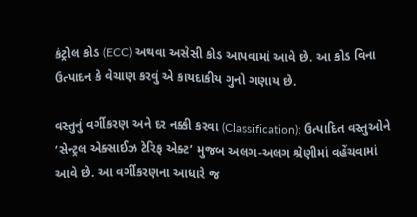કંટ્રોલ કોડ (ECC) અથવા અસેસી કોડ આપવામાં આવે છે. આ કોડ વિના ઉત્પાદન કે વેચાણ કરવું એ કાયદાકીય ગુનો ગણાય છે.

વસ્તુનું વર્ગીકરણ અને દર નક્કી કરવા (Classification): ઉત્પાદિત વસ્તુઓને ‘સેન્ટ્રલ એક્સાઈઝ ટેરિફ એક્ટ’ મુજબ અલગ-અલગ શ્રેણીમાં વહેંચવામાં આવે છે. આ વર્ગીકરણના આધારે જ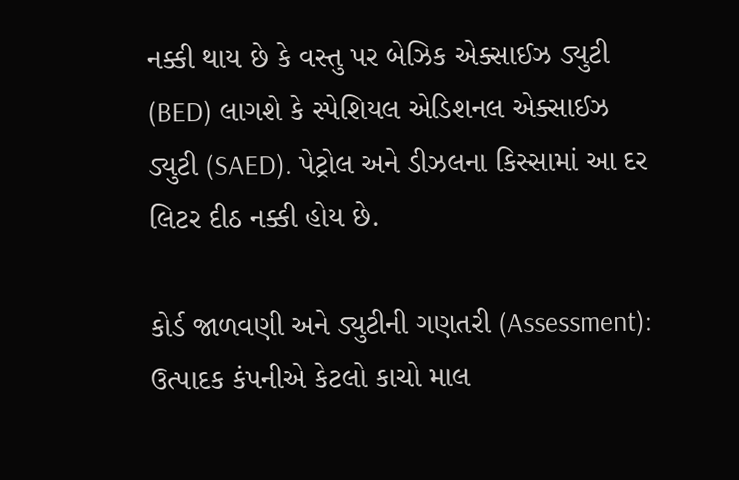નક્કી થાય છે કે વસ્તુ પર બેઝિક એક્સાઈઝ ડ્યુટી (BED) લાગશે કે સ્પેશિયલ એડિશનલ એક્સાઈઝ ડ્યુટી (SAED). પેટ્રોલ અને ડીઝલના કિસ્સામાં આ દર લિટર દીઠ નક્કી હોય છે.

કોર્ડ જાળવણી અને ડ્યુટીની ગણતરી (Assessment): ઉત્પાદક કંપનીએ કેટલો કાચો માલ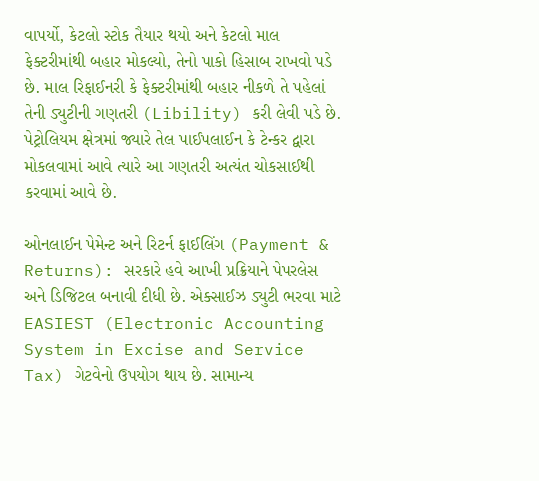વાપર્યો, કેટલો સ્ટોક તૈયાર થયો અને કેટલો માલ ફેક્ટરીમાંથી બહાર મોકલ્યો, તેનો પાકો હિસાબ રાખવો પડે છે. માલ રિફાઈનરી કે ફેક્ટરીમાંથી બહાર નીકળે તે પહેલાં તેની ડ્યુટીની ગણતરી (Libility) કરી લેવી પડે છે. પેટ્રોલિયમ ક્ષેત્રમાં જ્યારે તેલ પાઈપલાઈન કે ટેન્કર દ્વારા મોકલવામાં આવે ત્યારે આ ગણતરી અત્યંત ચોકસાઈથી કરવામાં આવે છે.

ઓનલાઈન પેમેન્ટ અને રિટર્ન ફાઈલિંગ (Payment & Returns): સરકારે હવે આખી પ્રક્રિયાને પેપરલેસ અને ડિજિટલ બનાવી દીધી છે. એક્સાઈઝ ડ્યુટી ભરવા માટે EASIEST (Electronic Accounting System in Excise and Service Tax) ગેટવેનો ઉપયોગ થાય છે. સામાન્ય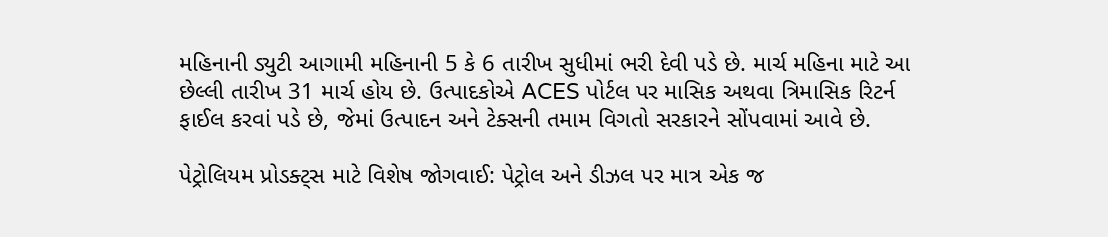મહિનાની ડ્યુટી આગામી મહિનાની 5 કે 6 તારીખ સુધીમાં ભરી દેવી પડે છે. માર્ચ મહિના માટે આ છેલ્લી તારીખ 31 માર્ચ હોય છે. ઉત્પાદકોએ ACES પોર્ટલ પર માસિક અથવા ત્રિમાસિક રિટર્ન ફાઈલ કરવાં પડે છે, જેમાં ઉત્પાદન અને ટેક્સની તમામ વિગતો સરકારને સોંપવામાં આવે છે.

પેટ્રોલિયમ પ્રોડક્ટ્સ માટે વિશેષ જોગવાઈ: પેટ્રોલ અને ડીઝલ પર માત્ર એક જ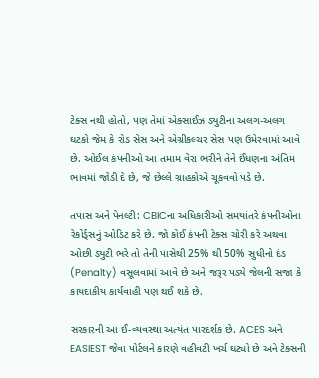ટેક્સ નથી હોતો, પણ તેમાં એક્સાઈઝ ડ્યુટીના અલગ-અલગ ઘટકો જેમ કે રોડ સેસ અને એગ્રીકલ્ચર સેસ પણ ઉમેરવામાં આવે છે. ઓઈલ કંપનીઓ આ તમામ વેરા ભરીને તેને ઈંધણના અંતિમ ભાવમાં જોડી દે છે, જે છેલ્લે ગ્રાહકોએ ચૂકવવો પડે છે.

તપાસ અને પેનલ્ટી: CBICના અધિકારીઓ સમયાંતરે કંપનીઓના રેકોર્ડ્સનું ઓડિટ કરે છે. જો કોઈ કંપની ટેક્સ ચોરી કરે અથવા ઓછી ડ્યુટી ભરે તો તેની પાસેથી 25% થી 50% સુધીનો દંડ (Penalty) વસૂલવામાં આવે છે અને જરૂર પડ્યે જેલની સજા કે કાયદાકીય કાર્યવાહી પણ થઈ શકે છે.

સરકારની આ ઈ-વ્યવસ્થા અત્યંત પારદર્શક છે. ACES અને EASIEST જેવા પોર્ટલને કારણે વહીવટી ખર્ચ ઘટ્યો છે અને ટેક્સની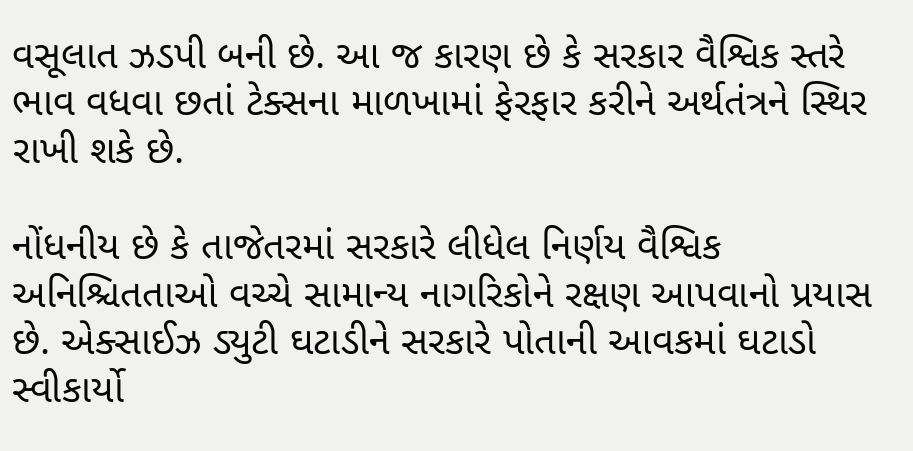વસૂલાત ઝડપી બની છે. આ જ કારણ છે કે સરકાર વૈશ્વિક સ્તરે ભાવ વધવા છતાં ટેક્સના માળખામાં ફેરફાર કરીને અર્થતંત્રને સ્થિર રાખી શકે છે.

નોંધનીય છે કે તાજેતરમાં સરકારે લીધેલ નિર્ણય વૈશ્વિક અનિશ્ચિતતાઓ વચ્ચે સામાન્ય નાગરિકોને રક્ષણ આપવાનો પ્રયાસ છે. એક્સાઈઝ ડ્યુટી ઘટાડીને સરકારે પોતાની આવકમાં ઘટાડો સ્વીકાર્યો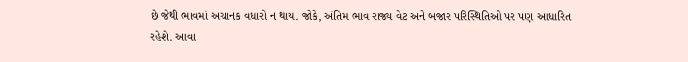છે જેથી ભાવમાં અચાનક વધારો ન થાય. જોકે, અંતિમ ભાવ રાજ્ય વેટ અને બજાર પરિસ્થિતિઓ પર પણ આધારિત રહેશે. આવા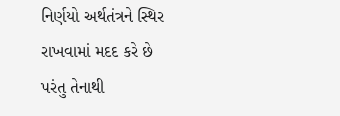નિર્ણયો અર્થતંત્રને સ્થિર રાખવામાં મદદ કરે છે પરંતુ તેનાથી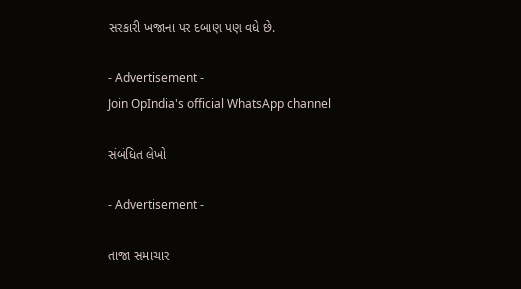સરકારી ખજાના પર દબાણ પણ વધે છે.

- Advertisement -
Join OpIndia's official WhatsApp channel

સંબંધિત લેખો

- Advertisement -

તાજા સમાચાર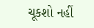ચૂકશો નહીં